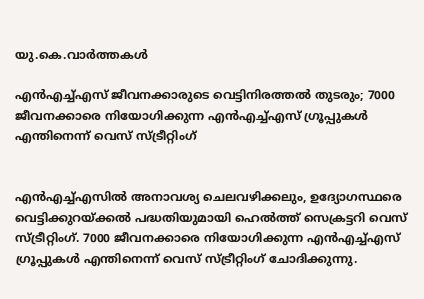യു.കെ.വാര്‍ത്തകള്‍

എന്‍എച്ച്എസ് ജീവനക്കാരുടെ വെട്ടിനിരത്തല്‍ തുടരും; 7000 ജീവനക്കാരെ നിയോഗിക്കുന്ന എന്‍എച്ച്എസ് ഗ്രൂപ്പുകള്‍ എന്തിനെന്ന് വെസ് സ്ട്രീറ്റിംഗ്


എന്‍എച്ച്എസില്‍ അനാവശ്യ ചെലവഴിക്കലും, ഉദ്യോഗസ്ഥരെ വെട്ടിക്കുറയ്ക്കല്‍ പദ്ധതിയുമായി ഹെല്‍ത്ത് സെക്രട്ടറി വെസ് സ്ട്രീറ്റിംഗ്. 7000 ജീവനക്കാരെ നിയോഗിക്കുന്ന എന്‍എച്ച്എസ് ഗ്രൂപ്പുകള്‍ എന്തിനെന്ന് വെസ് സ്ട്രീറ്റിംഗ് ചോദിക്കുന്നു.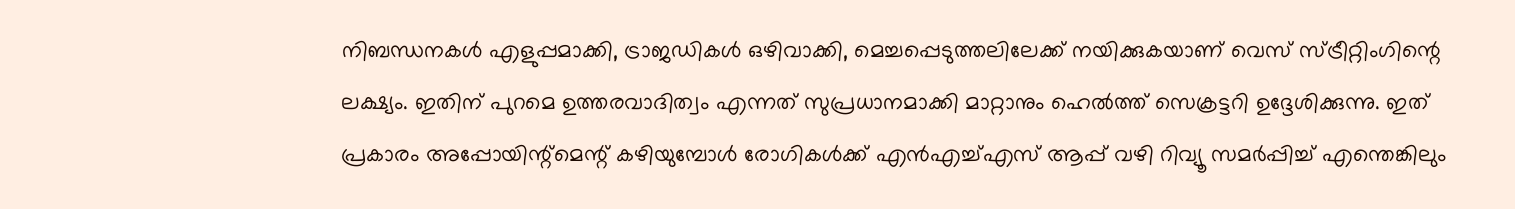നിബന്ധനകള്‍ എളുപ്പമാക്കി, ട്രാജഡികള്‍ ഒഴിവാക്കി, മെച്ചപ്പെടുത്തലിലേക്ക് നയിക്കുകയാണ് വെസ് സ്ട്രീറ്റിംഗിന്റെ ലക്ഷ്യം. ഇതിന് പുറമെ ഉത്തരവാദിത്വം എന്നത് സുപ്രധാനമാക്കി മാറ്റാനും ഹെല്‍ത്ത് സെക്രട്ടറി ഉദ്ദേശിക്കുന്നു. ഇത് പ്രകാരം അപ്പോയിന്റ്‌മെന്റ് കഴിയുമ്പോള്‍ രോഗികള്‍ക്ക് എന്‍എച്ച്എസ് ആപ്പ് വഴി റിവ്യൂ സമര്‍പ്പിച്ച് എന്തെങ്കിലും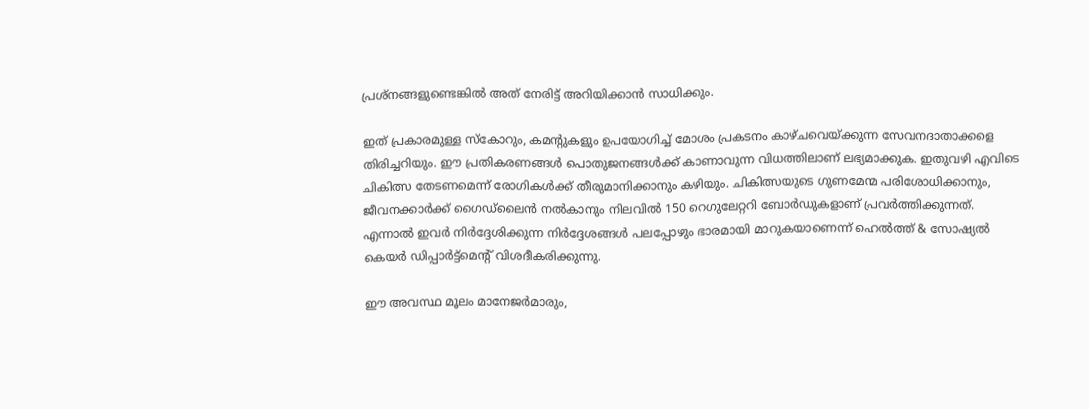പ്രശ്‌നങ്ങളുണ്ടെങ്കില്‍ അത് നേരിട്ട് അറിയിക്കാന്‍ സാധിക്കും.

ഇത് പ്രകാരമുള്ള സ്‌കോറും, കമന്റുകളും ഉപയോഗിച്ച് മോശം പ്രകടനം കാഴ്ചവെയ്ക്കുന്ന സേവനദാതാക്കളെ തിരിച്ചറിയും. ഈ പ്രതികരണങ്ങള്‍ പൊതുജനങ്ങള്‍ക്ക് കാണാവുന്ന വിധത്തിലാണ് ലഭ്യമാക്കുക. ഇതുവഴി എവിടെ ചികിത്സ തേടണമെന്ന് രോഗികള്‍ക്ക് തീരുമാനിക്കാനും കഴിയും. ചികിത്സയുടെ ഗുണമേന്മ പരിശോധിക്കാനും, ജീവനക്കാര്‍ക്ക് ഗൈഡ്‌ലൈന്‍ നല്‍കാനും നിലവില്‍ 150 റെഗുലേറ്ററി ബോര്‍ഡുകളാണ് പ്രവര്‍ത്തിക്കുന്നത്. എന്നാല്‍ ഇവര്‍ നിര്‍ദ്ദേശിക്കുന്ന നിര്‍ദ്ദേശങ്ങള്‍ പലപ്പോഴും ഭാരമായി മാറുകയാണെന്ന് ഹെല്‍ത്ത് & സോഷ്യല്‍ കെയര്‍ ഡിപ്പാര്‍ട്ട്‌മെന്റ് വിശദീകരിക്കുന്നു.

ഈ അവസ്ഥ മൂലം മാനേജര്‍മാരും,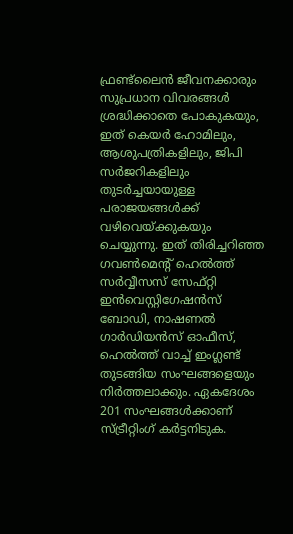ഫ്രണ്ട്‌ലൈന്‍ ജീവനക്കാരും സുപ്രധാന വിവരങ്ങള്‍ ശ്രദ്ധിക്കാതെ പോകുകയും, ഇത് കെയര്‍ ഹോമിലും, ആശുപത്രികളിലും, ജിപി സര്‍ജറികളിലും തുടര്‍ച്ചയായുള്ള പരാജയങ്ങള്‍ക്ക് വഴിവെയ്ക്കുകയും ചെയ്യുന്നു. ഇത് തിരിച്ചറിഞ്ഞ ഗവണ്‍മെന്റ് ഹെല്‍ത്ത് സര്‍വ്വീസസ് സേഫ്റ്റി ഇന്‍വെസ്റ്റിഗേഷന്‍സ് ബോഡി, നാഷണല്‍ ഗാര്‍ഡിയന്‍സ് ഓഫീസ്, ഹെല്‍ത്ത് വാച്ച് ഇംഗ്ലണ്ട് തുടങ്ങിയ സംഘങ്ങളെയും നിര്‍ത്തലാക്കും. ഏകദേശം 201 സംഘങ്ങള്‍ക്കാണ് സ്ട്രീറ്റിംഗ് കര്‍ട്ടനിടുക.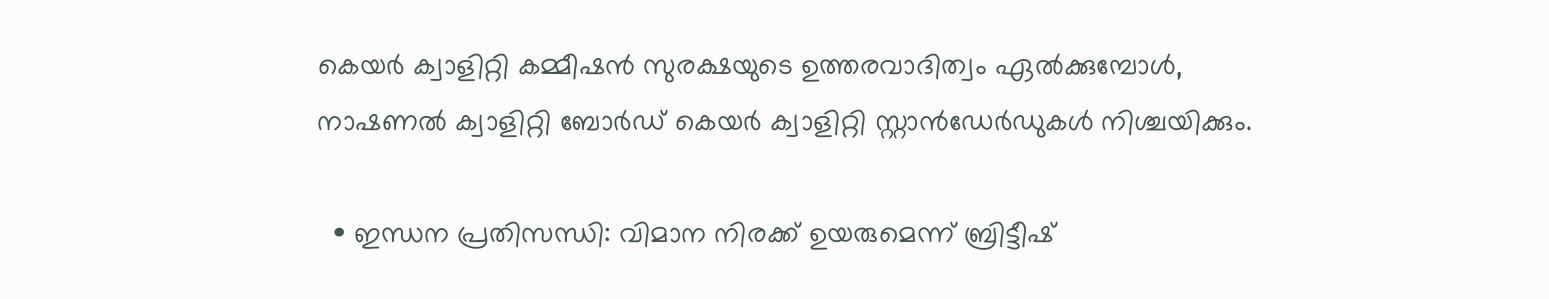കെയര്‍ ക്വാളിറ്റി കമ്മീഷന്‍ സുരക്ഷയുടെ ഉത്തരവാദിത്വം ഏല്‍ക്കുമ്പോള്‍, നാഷണല്‍ ക്വാളിറ്റി ബോര്‍ഡ് കെയര്‍ ക്വാളിറ്റി സ്റ്റാന്‍ഡേര്‍ഡുകള്‍ നിശ്ചയിക്കും.

  • ഇന്ധന പ്രതിസന്ധി: വിമാന നിരക്ക് ഉയരുമെന്ന് ബ്രിട്ടീഷ്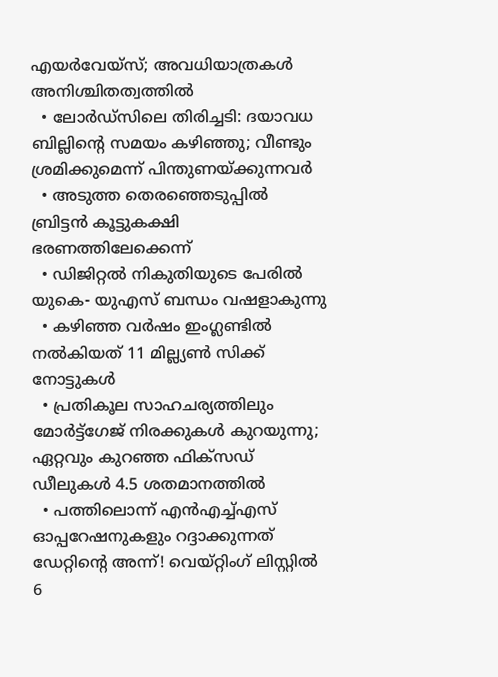എയര്‍വേയ്‌സ്; അവധിയാത്രകള്‍ അനിശ്ചിതത്വത്തില്‍
  • ലോര്‍ഡ്‌സിലെ തിരിച്ചടി: ദയാവധ ബില്ലിന്റെ സമയം കഴിഞ്ഞു; വീണ്ടും ശ്രമിക്കുമെന്ന് പിന്തുണയ്ക്കുന്നവര്‍
  • അടുത്ത തെരഞ്ഞെടുപ്പില്‍ ബ്രിട്ടന്‍ കൂട്ടുകക്ഷി ഭരണത്തിലേക്കെന്ന്
  • ഡിജിറ്റല്‍ നികുതിയുടെ പേരില്‍ യുകെ- യുഎസ് ബന്ധം വഷളാകുന്നു
  • കഴിഞ്ഞ വര്‍ഷം ഇംഗ്ലണ്ടില്‍ നല്‍കിയത് 11 മില്ല്യണ്‍ സിക്ക് നോട്ടുകള്‍
  • പ്രതികൂല സാഹചര്യത്തിലും മോര്‍ട്ട്‌ഗേജ് നിരക്കുകള്‍ കുറയുന്നു; ഏറ്റവും കുറഞ്ഞ ഫിക്‌സഡ് ഡീലുകള്‍ 4.5 ശതമാനത്തില്‍
  • പത്തിലൊന്ന് എന്‍എച്ച്എസ് ഓപ്പറേഷനുകളും റദ്ദാക്കുന്നത് ഡേറ്റിന്റെ അന്ന്! വെയ്റ്റിംഗ് ലിസ്റ്റില്‍ 6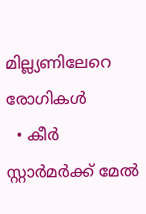മില്ല്യണിലേറെ രോഗികള്‍
  • കീര്‍ സ്റ്റാര്‍മര്‍ക്ക് മേല്‍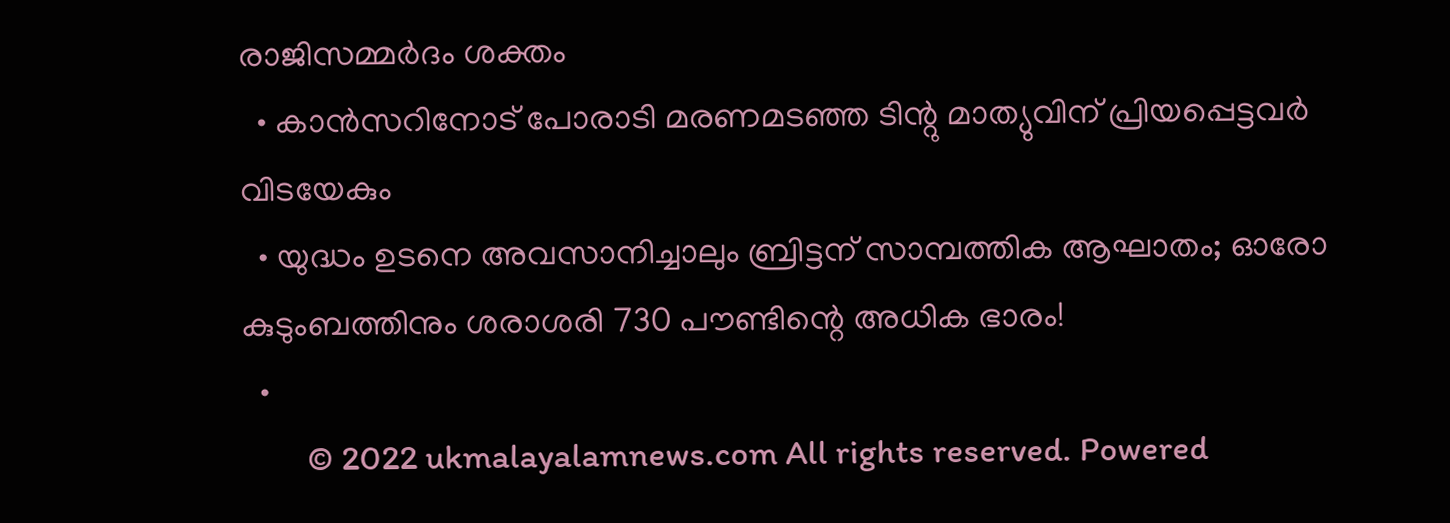രാജിസമ്മര്‍ദം ശക്തം
  • കാന്‍സറിനോട് പോരാടി മരണമടഞ്ഞ ടിന്റു മാത്യുവിന് പ്രിയപ്പെട്ടവര്‍ വിടയേകും
  • യുദ്ധം ഉടനെ അവസാനിച്ചാലും ബ്രിട്ടന് സാമ്പത്തിക ആഘാതം; ഓരോ കുടുംബത്തിനും ശരാശരി 730 പൗണ്ടിന്റെ അധിക ഭാരം!
  •
        © 2022 ukmalayalamnews.com All rights reserved. Powered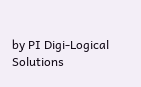by PI Digi-Logical Solutions